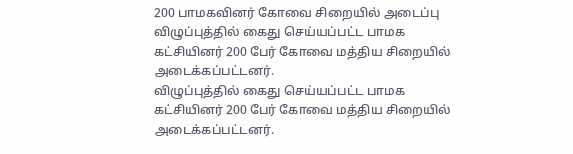200 பாமகவினர் கோவை சிறையில் அடைப்பு
விழுப்புத்தில் கைது செய்யப்பட்ட பாமக கட்சியினர் 200 பேர் கோவை மத்திய சிறையில் அடைக்கப்பட்டனர்.
விழுப்புத்தில் கைது செய்யப்பட்ட பாமக கட்சியினர் 200 பேர் கோவை மத்திய சிறையில் அடைக்கப்பட்டனர்.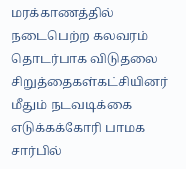மரக்காணத்தில் நடைபெற்ற கலவரம் தொடர்பாக விடுதலை சிறுத்தைகள்கட்சியினர் மீதும் நடவடிக்கை எடுக்கக்கோரி பாமக சார்பில்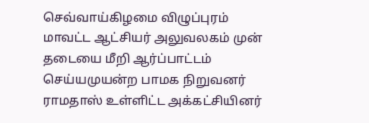செவ்வாய்கிழமை விழுப்புரம் மாவட்ட ஆட்சியர் அலுவலகம் முன் தடையை மீறி ஆர்ப்பாட்டம் செய்யமுயன்ற பாமக நிறுவனர் ராமதாஸ் உள்ளிட்ட அக்கட்சியினர்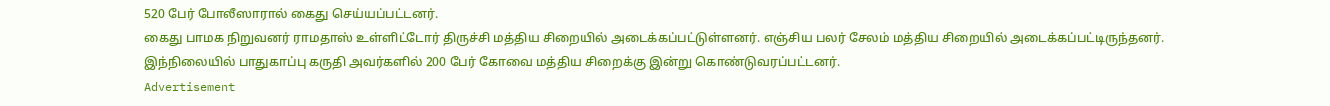520 பேர் போலீஸாரால் கைது செய்யப்பட்டனர்.
கைது பாமக நிறுவனர் ராமதாஸ் உள்ளிட்டோர் திருச்சி மத்திய சிறையில் அடைக்கப்பட்டுள்ளனர். எஞ்சிய பலர் சேலம் மத்திய சிறையில் அடைக்கப்பட்டிருந்தனர். இந்நிலையில் பாதுகாப்பு கருதி அவர்களில் 200 பேர் கோவை மத்திய சிறைக்கு இன்று கொண்டுவரப்பட்டனர்.
Advertisement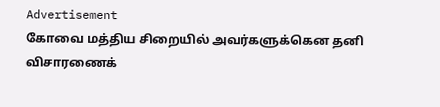Advertisement
கோவை மத்திய சிறையில் அவர்களுக்கென தனி விசாரணைக்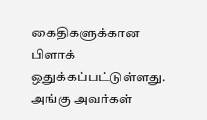கைதிகளுக்கான பிளாக் ஒதுக்கப்பட்டுள்ளது. அங்கு அவர்கள்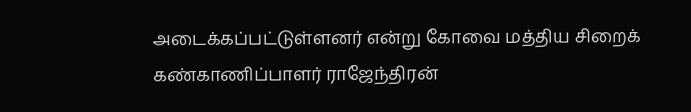அடைக்கப்பட்டுள்ளனர் என்று கோவை மத்திய சிறைக் கண்காணிப்பாளர் ராஜேந்திரன்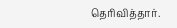தெரிவித்தார்.